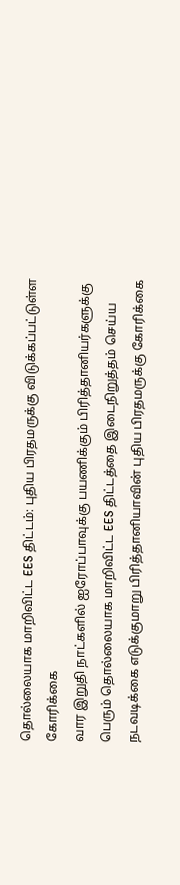தொல்லையாக மாறிவிட்ட EES திட்டம்: புதிய பிரதமருக்கு விடுக்கப்பட்டுள்ள கோரிக்கை
வார இறுதி நாட்களில் ஐரோப்பாவுக்கு பயணிக்கும் பிரித்தானியர்களுக்கு பெரும் தொல்லையாக மாறிவிட்ட EES திட்டத்தை இடைநிறுத்தம் செய்ய நடவடிக்கை எடுக்குமாறு பிரித்தானியாவின் புதிய பிரதமருக்கு கோரிக்கை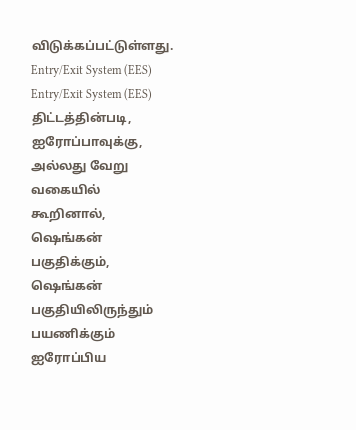விடுக்கப்பட்டுள்ளது.
Entry/Exit System (EES)
Entry/Exit System (EES) திட்டத்தின்படி, ஐரோப்பாவுக்கு, அல்லது வேறு வகையில் கூறினால், ஷெங்கன் பகுதிக்கும், ஷெங்கன் பகுதியிலிருந்தும் பயணிக்கும் ஐரோப்பிய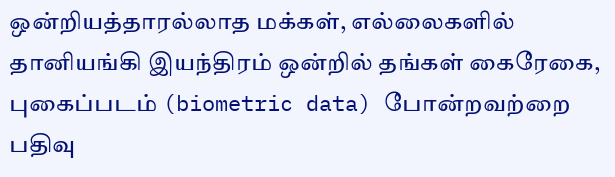ஒன்றியத்தாரல்லாத மக்கள், எல்லைகளில் தானியங்கி இயந்திரம் ஒன்றில் தங்கள் கைரேகை, புகைப்படம் (biometric data) போன்றவற்றை பதிவு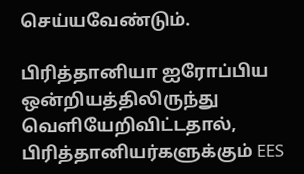செய்யவேண்டும்.

பிரித்தானியா ஐரோப்பிய ஒன்றியத்திலிருந்து வெளியேறிவிட்டதால், பிரித்தானியர்களுக்கும் EES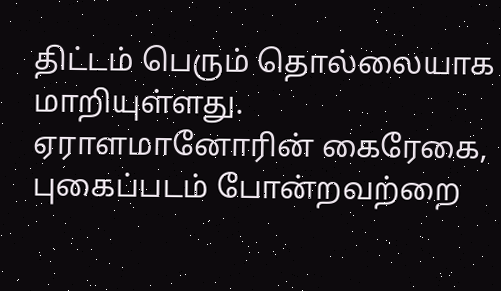திட்டம் பெரும் தொல்லையாக மாறியுள்ளது.
ஏராளமானோரின் கைரேகை, புகைப்படம் போன்றவற்றை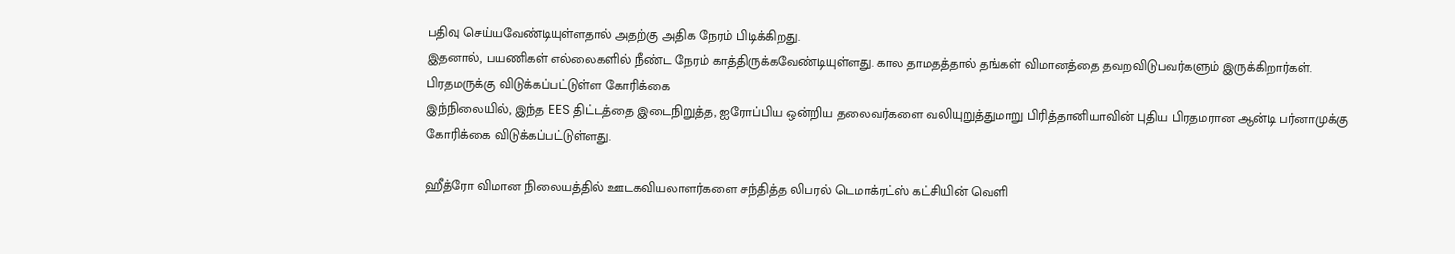பதிவு செய்யவேண்டியுள்ளதால் அதற்கு அதிக நேரம் பிடிக்கிறது.
இதனால், பயணிகள் எல்லைகளில் நீண்ட நேரம் காத்திருக்கவேண்டியுள்ளது. கால தாமதத்தால் தங்கள் விமானத்தை தவறவிடுபவர்களும் இருக்கிறார்கள்.
பிரதமருக்கு விடுக்கப்பட்டுள்ள கோரிக்கை
இந்நிலையில், இந்த EES திட்டத்தை இடைநிறுத்த, ஐரோப்பிய ஒன்றிய தலைவர்களை வலியுறுத்துமாறு பிரித்தானியாவின் புதிய பிரதமரான ஆன்டி பர்னாமுக்கு கோரிக்கை விடுக்கப்பட்டுள்ளது.

ஹீத்ரோ விமான நிலையத்தில் ஊடகவியலாளர்களை சந்தித்த லிபரல் டெமாக்ரட்ஸ் கட்சியின் வெளி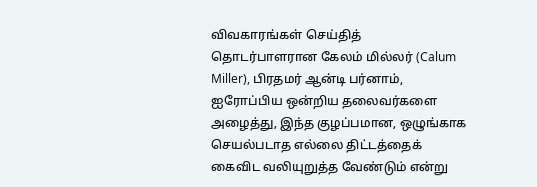விவகாரங்கள் செய்தித் தொடர்பாளரான கேலம் மில்லர் (Calum Miller), பிரதமர் ஆன்டி பர்னாம், ஐரோப்பிய ஒன்றிய தலைவர்களை அழைத்து, இந்த குழப்பமான, ஒழுங்காக செயல்படாத எல்லை திட்டத்தைக் கைவிட வலியுறுத்த வேண்டும் என்று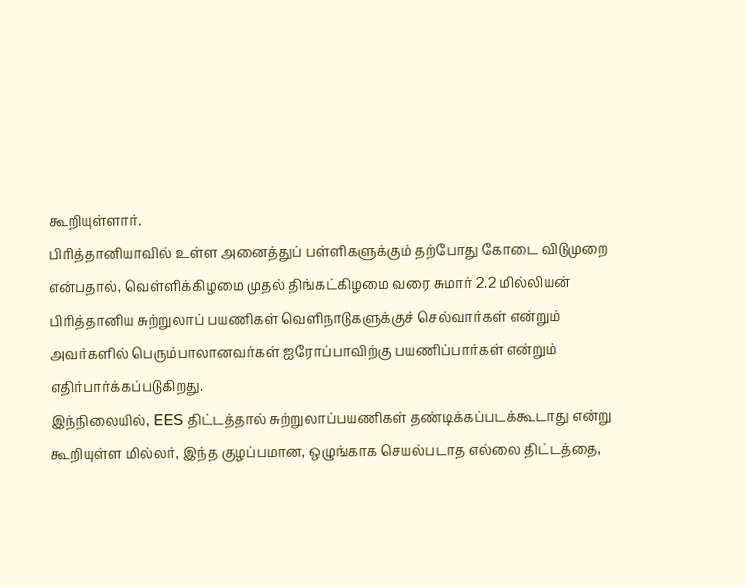கூறியுள்ளார்.
பிரித்தானியாவில் உள்ள அனைத்துப் பள்ளிகளுக்கும் தற்போது கோடை விடுமுறை என்பதால், வெள்ளிக்கிழமை முதல் திங்கட்கிழமை வரை சுமார் 2.2 மில்லியன் பிரித்தானிய சுற்றுலாப் பயணிகள் வெளிநாடுகளுக்குச் செல்வார்கள் என்றும் அவர்களில் பெரும்பாலானவர்கள் ஐரோப்பாவிற்கு பயணிப்பார்கள் என்றும் எதிர்பார்க்கப்படுகிறது.
இந்நிலையில், EES திட்டத்தால் சுற்றுலாப்பயணிகள் தண்டிக்கப்படக்கூடாது என்று கூறியுள்ள மில்லர், இந்த குழப்பமான, ஒழுங்காக செயல்படாத எல்லை திட்டத்தை,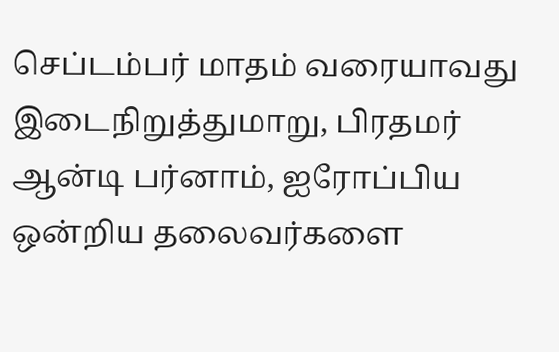செப்டம்பர் மாதம் வரையாவது இடைநிறுத்துமாறு, பிரதமர் ஆன்டி பர்னாம், ஐரோப்பிய ஒன்றிய தலைவர்களை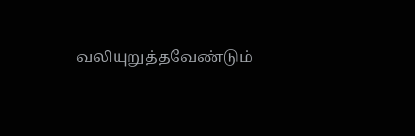வலியுறுத்தவேண்டும்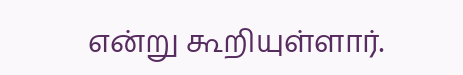என்று கூறியுள்ளார்.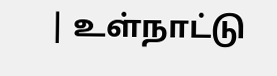| உள்நாட்டு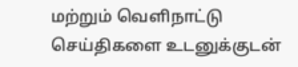மற்றும் வெளிநாட்டு செய்திகளை உடனுக்குடன்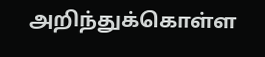அறிந்துக்கொள்ள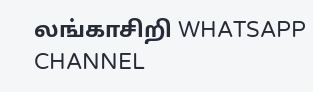லங்காசிறி WHATSAPP CHANNEL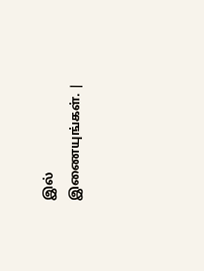இல் இணையுங்கள். |